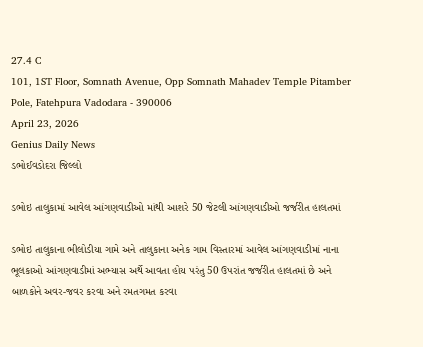27.4 C
101, 1ST Floor, Somnath Avenue, Opp Somnath Mahadev Temple Pitamber Pole, Fatehpura Vadodara - 390006
April 23, 2026
Genius Daily News
ડભોઈવડોદરા જિલ્લો

ડભોઇ તાલુકામાં આવેલ આંગણવાડીઓ માંથી આશરે 50 જેટલી આંગણવાડીઓ જર્જરીત હાલતમાં

ડભોઇ તાલુકાના ભીલોડીયા ગામે અને તાલુકાના અનેક ગામ વિસ્તારમાં આવેલ આંગણવાડીમાં નાના ભૂલકાઓ આંગણવાડીમાં અભ્યાસ અર્થે આવતા હોય પરંતુ 50 ઉપરાંત જર્જરીત હાલતમાં છે અને બાળકોને અવર-જવર કરવા અને રમતગમત કરવા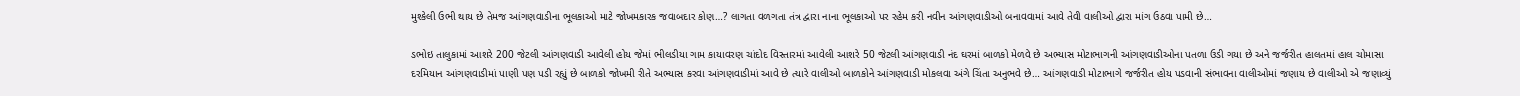મુશ્કેલી ઉભી થાય છે તેમજ આંગણવાડીના ભૂલકાઓ માટે જોખમકારક જવાબદાર કોણ…? લાગતા વળગતા તંત્ર દ્વારા નાના ભૂલકાઓ પર રહેમ કરી નવીન આંગણવાડીઓ બનાવવામાં આવે તેવી વાલીઓ દ્વારા માંગ ઉઠવા પામી છે…

ડભોઇ તાલુકામાં આશરે 200 જેટલી આંગણવાડી આવેલી હોય જેમાં ભીલડીયા ગામ કાયાવરણ ચાંદોદ વિસ્તારમાં આવેલી આશરે 50 જેટલી આંગણવાડી નંદ ઘરમાં બાળકો મેળવે છે અભ્યાસ મોટાભાગની આંગણવાડીઓના પતળા ઉડી ગયા છે અને જર્જરીત હાલતમાં હાલ ચોમાસા દરમિયાન આંગણવાડીમાં પાણી પણ પડી રહ્યું છે બાળકો જોખમી રીતે અભ્યાસ કરવા આંગણવાડીમાં આવે છે ત્યારે વાલીઓ બાળકોને આંગણવાડી મોકલવા અંગે ચિંતા અનુભવે છે… આંગણવાડી મોટાભાગે જર્જરીત હોય પડવાની સંભાવના વાલીઓમાં જણાય છે વાલીઓ એ જણાવ્યું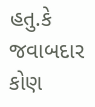હતુ.કે જવાબદાર કોણ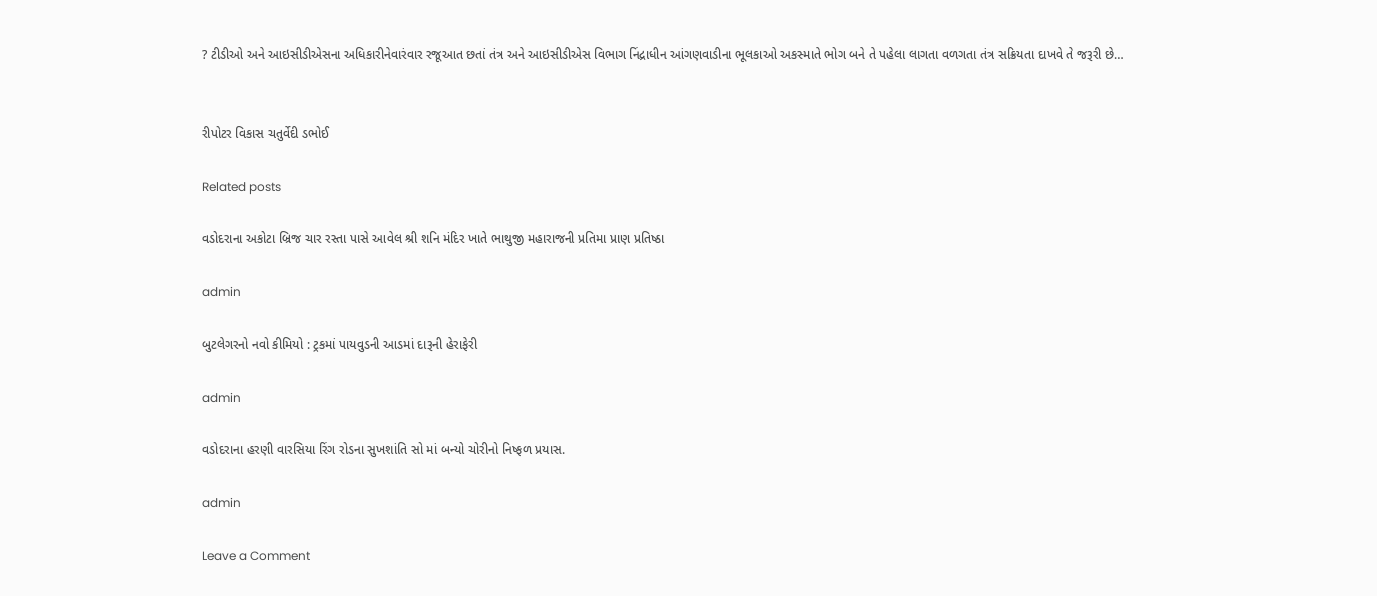? ટીડીઓ અને આઇસીડીએસના અધિકારીનેવારંવાર રજૂઆત છતાં તંત્ર અને આઇસીડીએસ વિભાગ નિંદ્રાધીન આંગણવાડીના ભૂલકાઓ અકસ્માતે ભોગ બને તે પહેલા લાગતા વળગતા તંત્ર સક્રિયતા દાખવે તે જરૂરી છે…


રીપોટર વિકાસ ચતુર્વેદી ડભોઈ

Related posts

વડોદરાના અકોટા બ્રિજ ચાર રસ્તા પાસે આવેલ શ્રી શનિ મંદિર ખાતે ભાથુજી મહારાજની પ્રતિમા પ્રાણ પ્રતિષ્ઠા

admin

બુટલેગરનો નવો કીમિયો : ટ્રકમાં પાયવુડની આડમાં દારૂની હેરાફેરી

admin

વડોદરાના હરણી વારસિયા રિંગ રોડના સુખશાંતિ સો માં બન્યો ચોરીનો નિષ્ફળ પ્રયાસ.

admin

Leave a Comment